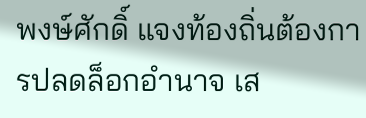พงษ์ศักดิ์ แจงท้องถิ่นต้องการปลดล็อกอำนาจ เส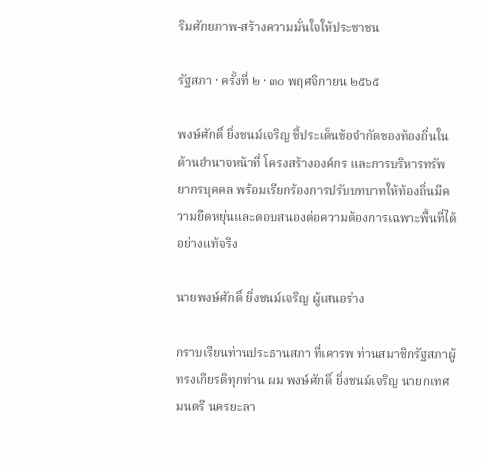ริมศักยภาพ-สร้างความมั่นใจให้ประชาชน

รัฐสภา · ครั้งที่ ๒ · ๓๐ พฤศจิกายน ๒๕๖๕

พงษ์ศักดิ์ ยิ่งชนม์เจริญ ชี้ประเด็นข้อจำกัดของท้องถิ่นในด้านอำนาจหน้าที่ โครงสร้างองค์กร และการบริหารทรัพยากรบุคคล พร้อมเรียกร้องการปรับบทบาทให้ท้องถิ่นมีความยืดหยุ่นและตอบสนองต่อความต้องการเฉพาะพื้นที่ได้อย่างแท้จริง

นายพงษ์ศักดิ์ ยิ่งชนม์เจริญ ผู้เสนอร่าง

กราบเรียนท่านประธานสภา ที่เคารพ ท่านสมาชิกรัฐสภาผู้ทรงเกียรติทุกท่าน ผม พงษ์ศักดิ์ ยิ่งชนม์เจริญ นายกเทศมนตรี นครยะลา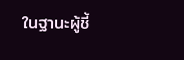ในฐานะผู้ชี้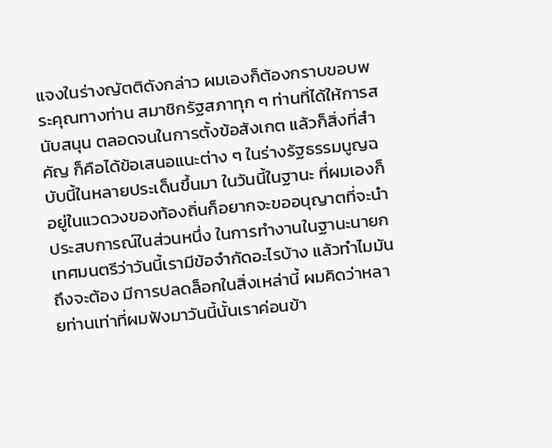แจงในร่างญัตติดังกล่าว ผมเองก็ต้องกราบขอบพระคุณทางท่าน สมาชิกรัฐสภาทุก ๆ ท่านที่ได้ให้การสนับสนุน ตลอดจนในการตั้งข้อสังเกต แล้วก็สิ่งที่สำคัญ ก็คือได้ข้อเสนอแนะต่าง ๆ ในร่างรัฐธรรมนูญฉบับนี้ในหลายประเด็นขึ้นมา ในวันนี้ในฐานะ ที่ผมเองก็อยู่ในแวดวงของท้องถิ่นก็อยากจะขออนุญาตที่จะนำประสบการณ์ในส่วนหนึ่ง ในการทำงานในฐานะนายกเทศมนตรีว่าวันนี้เรามีข้อจำกัดอะไรบ้าง แล้วทำไมมันถึงจะต้อง มีการปลดล็อกในสิ่งเหล่านี้ ผมคิดว่าหลายท่านเท่าที่ผมฟังมาวันนี้นั้นเราค่อนข้า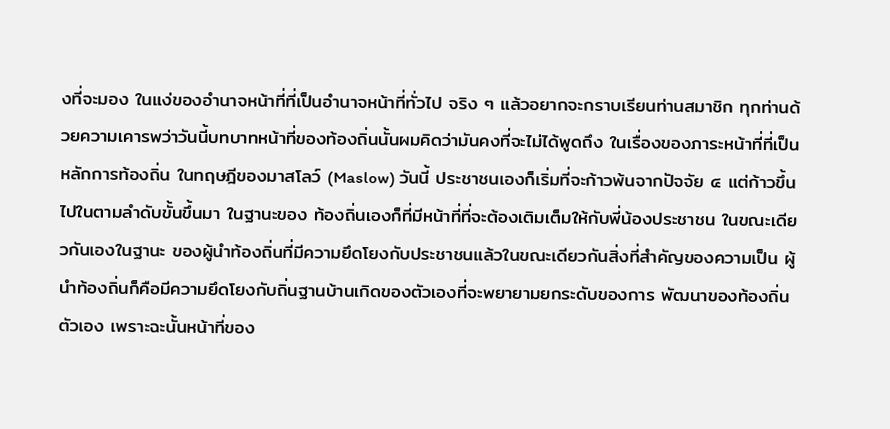งที่จะมอง ในแง่ของอำนาจหน้าที่ที่เป็นอำนาจหน้าที่ทั่วไป จริง ๆ แล้วอยากจะกราบเรียนท่านสมาชิก ทุกท่านด้วยความเคารพว่าวันนี้บทบาทหน้าที่ของท้องถิ่นนั้นผมคิดว่ามันคงที่จะไม่ได้พูดถึง ในเรื่องของภาระหน้าที่ที่เป็นหลักการท้องถิ่น ในทฤษฎีของมาสโลว์ (Maslow) วันนี้ ประชาชนเองก็เริ่มที่จะก้าวพ้นจากปัจจัย ๔ แต่ก้าวขึ้นไปในตามลำดับขั้นขึ้นมา ในฐานะของ ท้องถิ่นเองก็ที่มีหน้าที่ที่จะต้องเติมเต็มให้กับพี่น้องประชาชน ในขณะเดียวกันเองในฐานะ ของผู้นำท้องถิ่นที่มีความยึดโยงกับประชาชนแล้วในขณะเดียวกันสิ่งที่สำคัญของความเป็น ผู้นำท้องถิ่นก็คือมีความยึดโยงกับถิ่นฐานบ้านเกิดของตัวเองที่จะพยายามยกระดับของการ พัฒนาของท้องถิ่นตัวเอง เพราะฉะนั้นหน้าที่ของ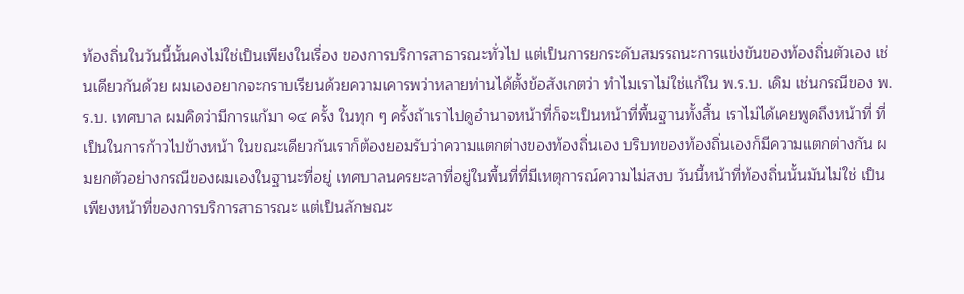ท้องถิ่นในวันนี้นั้นคงไม่ใช่เป็นเพียงในเรื่อง ของการบริการสาธารณะทั่วไป แต่เป็นการยกระดับสมรรถนะการแข่งขันของท้องถิ่นตัวเอง เช่นเดียวกันด้วย ผมเองอยากจะกราบเรียนด้วยความเคารพว่าหลายท่านได้ตั้งข้อสังเกตว่า ทำไมเราไม่ใช่แก้ใน พ.ร.บ. เดิม เช่นกรณีของ พ.ร.บ. เทศบาล ผมคิดว่ามีการแก้มา ๑๔ ครั้ง ในทุก ๆ ครั้งถ้าเราไปดูอำนาจหน้าที่ก็จะเป็นหน้าที่พื้นฐานทั้งสิ้น เราไม่ได้เคยพูดถึงหน้าที่ ที่เป็นในการก้าวไปข้างหน้า ในขณะเดียวกันเราก็ต้องยอมรับว่าความแตกต่างของท้องถิ่นเอง บริบทของท้องถิ่นเองก็มีความแตกต่างกัน ผมยกตัวอย่างกรณีของผมเองในฐานะที่อยู่ เทศบาลนครยะลาที่อยู่ในพื้นที่ที่มีเหตุการณ์ความไม่สงบ วันนี้หน้าที่ท้องถิ่นนั้นมันไม่ใช่ เป็นเพียงหน้าที่ของการบริการสาธารณะ แต่เป็นลักษณะ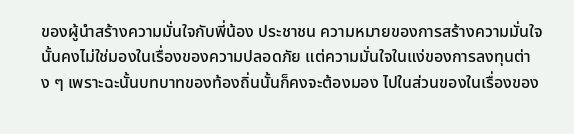ของผู้นำสร้างความมั่นใจกับพี่น้อง ประชาชน ความหมายของการสร้างความมั่นใจนั้นคงไม่ใช่มองในเรื่องของความปลอดภัย แต่ความมั่นใจในแง่ของการลงทุนต่าง ๆ เพราะฉะนั้นบทบาทของท้องถิ่นนั้นก็คงจะต้องมอง ไปในส่วนของในเรื่องของ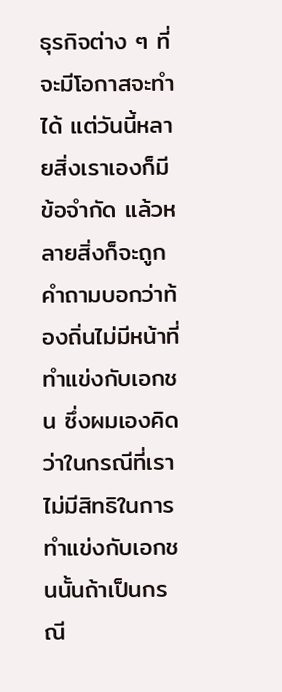ธุรกิจต่าง ๆ ที่จะมีโอกาสจะทำได้ แต่วันนี้หลายสิ่งเราเองก็มี ข้อจำกัด แล้วหลายสิ่งก็จะถูกคำถามบอกว่าท้องถิ่นไม่มีหน้าที่ทำแข่งกับเอกชน ซึ่งผมเองคิดว่าในกรณีที่เราไม่มีสิทธิในการทำแข่งกับเอกชนนั้นถ้าเป็นกรณี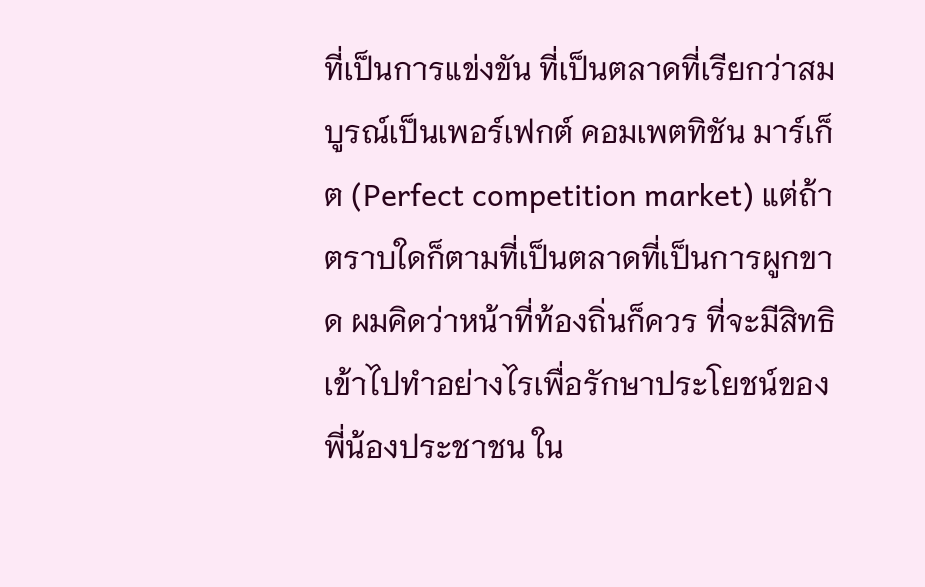ที่เป็นการแข่งขัน ที่เป็นตลาดที่เรียกว่าสมบูรณ์เป็นเพอร์เฟกต์ คอมเพตทิชัน มาร์เก็ต (Perfect competition market) แต่ถ้าตราบใดก็ตามที่เป็นตลาดที่เป็นการผูกขาด ผมคิดว่าหน้าที่ท้องถิ่นก็ควร ที่จะมีสิทธิเข้าไปทำอย่างไรเพื่อรักษาประโยชน์ของพี่น้องประชาชน ใน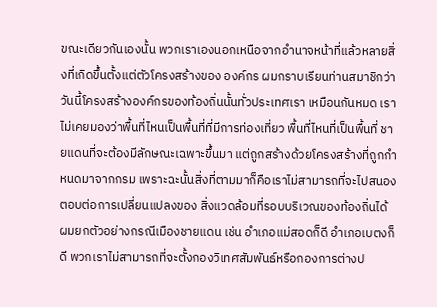ขณะเดียวกันเองนั้น พวกเราเองนอกเหนือจากอำนาจหน้าที่แล้วหลายสิ่งที่เกิดขึ้นตั้งแต่ตัวโครงสร้างของ องค์กร ผมกราบเรียนท่านสมาชิกว่าวันนี้โครงสร้างองค์กรของท้องถิ่นนั้นทั่วประเทศเรา เหมือนกันหมด เราไม่เคยมองว่าพื้นที่ไหนเป็นพื้นที่ที่มีการท่องเที่ยว พื้นที่ไหนที่เป็นพื้นที่ ชายแดนที่จะต้องมีลักษณะเฉพาะขึ้นมา แต่ถูกสร้างด้วยโครงสร้างที่ถูกกำหนดมาจากกรม เพราะฉะนั้นสิ่งที่ตามมาก็คือเราไม่สามารถที่จะไปสนองตอบต่อการเปลี่ยนแปลงของ สิ่งแวดล้อมที่รอบบริเวณของท้องถิ่นได้ ผมยกตัวอย่างกรณีเมืองชายแดน เช่น อำเภอแม่สอดก็ดี อำเภอเบตงก็ดี พวกเราไม่สามารถที่จะตั้งกองวิเทศสัมพันธ์หรือกองการต่างป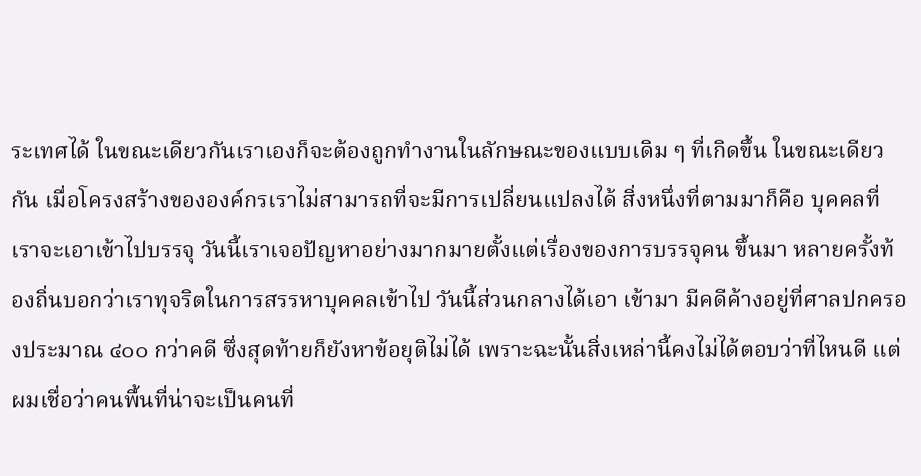ระเทศได้ ในขณะเดียวกันเราเองก็จะต้องถูกทำงานในลักษณะของแบบเดิม ๆ ที่เกิดขึ้น ในขณะเดียวกัน เมื่อโครงสร้างขององค์กรเราไม่สามารถที่จะมีการเปลี่ยนแปลงได้ สิ่งหนึ่งที่ตามมาก็คือ บุคคลที่เราจะเอาเข้าไปบรรจุ วันนี้เราเจอปัญหาอย่างมากมายตั้งแต่เรื่องของการบรรจุคน ขึ้นมา หลายครั้งท้องถิ่นบอกว่าเราทุจริตในการสรรหาบุคคลเข้าไป วันนี้ส่วนกลางได้เอา เข้ามา มีคดีค้างอยู่ที่ศาลปกครองประมาณ ๔๐๐ กว่าคดี ซึ่งสุดท้ายก็ยังหาข้อยุติไม่ได้ เพราะฉะนั้นสิ่งเหล่านี้คงไม่ได้ตอบว่าที่ไหนดี แต่ผมเชื่อว่าคนพื้นที่น่าจะเป็นคนที่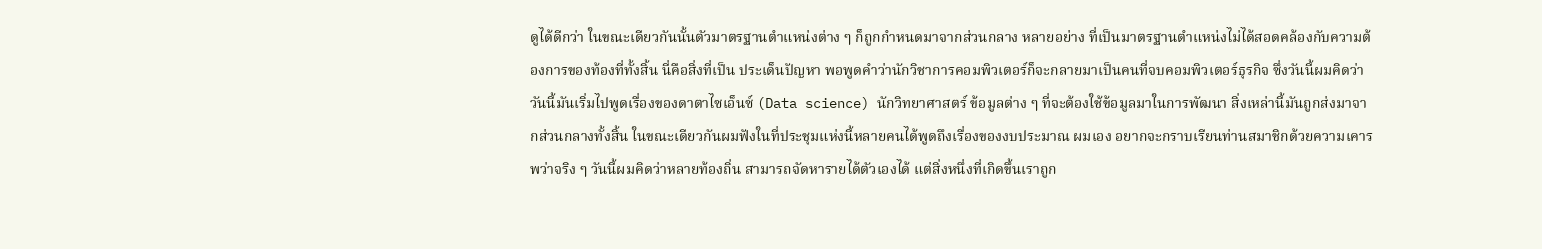ดูได้ดีกว่า ในขณะเดียวกันนั้นตัวมาตรฐานตำแหน่งต่าง ๆ ก็ถูกกำหนดมาจากส่วนกลาง หลายอย่าง ที่เป็นมาตรฐานตำแหน่งไม่ได้สอดคล้องกับความต้องการของท้องที่ทั้งสิ้น นี่คือสิ่งที่เป็น ประเด็นปัญหา พอพูดคำว่านักวิชาการคอมพิวเตอร์ก็จะกลายมาเป็นคนที่จบคอมพิวเตอร์ธุรกิจ ซึ่งวันนี้ผมคิดว่าวันนี้มันเริ่มไปพูดเรื่องของดาตาไซเอ็นซ์ (Data science) นักวิทยาศาสตร์ ข้อมูลต่าง ๆ ที่จะต้องใช้ข้อมูลมาในการพัฒนา สิ่งเหล่านี้มันถูกส่งมาจากส่วนกลางทั้งสิ้น ในขณะเดียวกันผมฟังในที่ประชุมแห่งนี้หลายคนได้พูดถึงเรื่องของงบประมาณ ผมเอง อยากจะกราบเรียนท่านสมาชิกด้วยความเคารพว่าจริง ๆ วันนี้ผมคิดว่าหลายท้องถิ่น สามารถจัดหารายได้ตัวเองได้ แต่สิ่งหนึ่งที่เกิดขึ้นเราถูก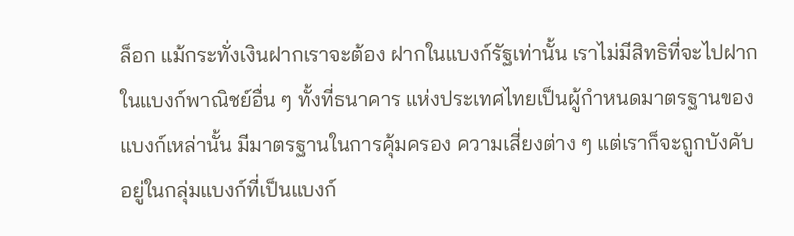ล็อก แม้กระทั่งเงินฝากเราจะต้อง ฝากในแบงก์รัฐเท่านั้น เราไม่มีสิทธิที่จะไปฝากในแบงก์พาณิชย์อื่น ๆ ทั้งที่ธนาคาร แห่งประเทศไทยเป็นผู้กำหนดมาตรฐานของแบงก์เหล่านั้น มีมาตรฐานในการคุ้มครอง ความเสี่ยงต่าง ๆ แต่เราก็จะถูกบังคับอยู่ในกลุ่มแบงก์ที่เป็นแบงก์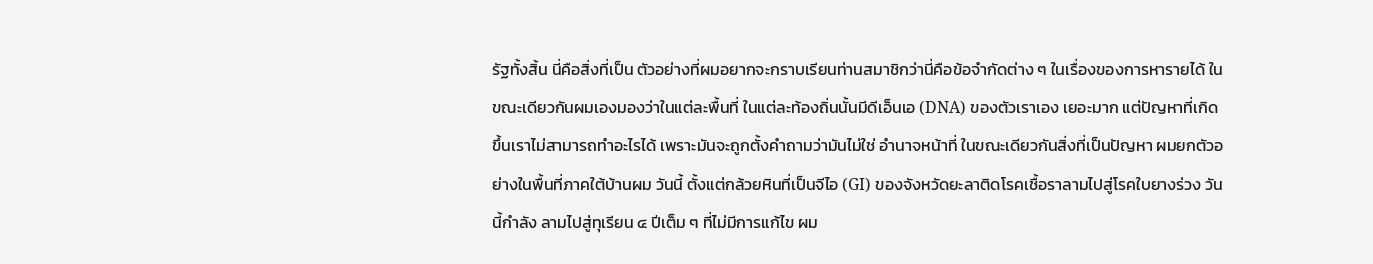รัฐทั้งสิ้น นี่คือสิ่งที่เป็น ตัวอย่างที่ผมอยากจะกราบเรียนท่านสมาชิกว่านี่คือข้อจำกัดต่าง ๆ ในเรื่องของการหารายได้ ในขณะเดียวกันผมเองมองว่าในแต่ละพื้นที่ ในแต่ละท้องถิ่นนั้นมีดีเอ็นเอ (DNA) ของตัวเราเอง เยอะมาก แต่ปัญหาที่เกิดขึ้นเราไม่สามารถทำอะไรได้ เพราะมันจะถูกตั้งคำถามว่ามันไม่ใช่ อำนาจหน้าที่ ในขณะเดียวกันสิ่งที่เป็นปัญหา ผมยกตัวอย่างในพื้นที่ภาคใต้บ้านผม วันนี้ ตั้งแต่กล้วยหินที่เป็นจีไอ (GI) ของจังหวัดยะลาติดโรคเชื้อราลามไปสู่โรคใบยางร่วง วันนี้กำลัง ลามไปสู่ทุเรียน ๔ ปีเต็ม ๆ ที่ไม่มีการแก้ไข ผม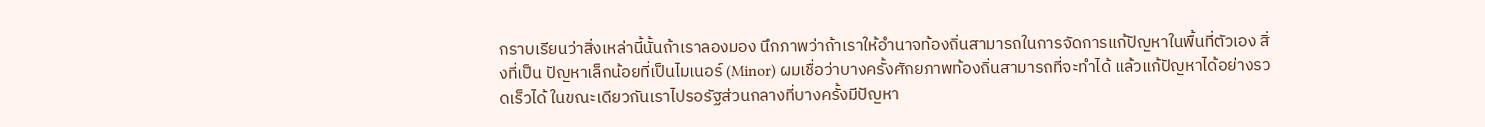กราบเรียนว่าสิ่งเหล่านี้นั้นถ้าเราลองมอง นึกภาพว่าถ้าเราให้อำนาจท้องถิ่นสามารถในการจัดการแก้ปัญหาในพื้นที่ตัวเอง สิ่งที่เป็น ปัญหาเล็กน้อยที่เป็นไมเนอร์ (Minor) ผมเชื่อว่าบางครั้งศักยภาพท้องถิ่นสามารถที่จะทำได้ แล้วแก้ปัญหาได้อย่างรวดเร็วได้ ในขณะเดียวกันเราไปรอรัฐส่วนกลางที่บางครั้งมีปัญหา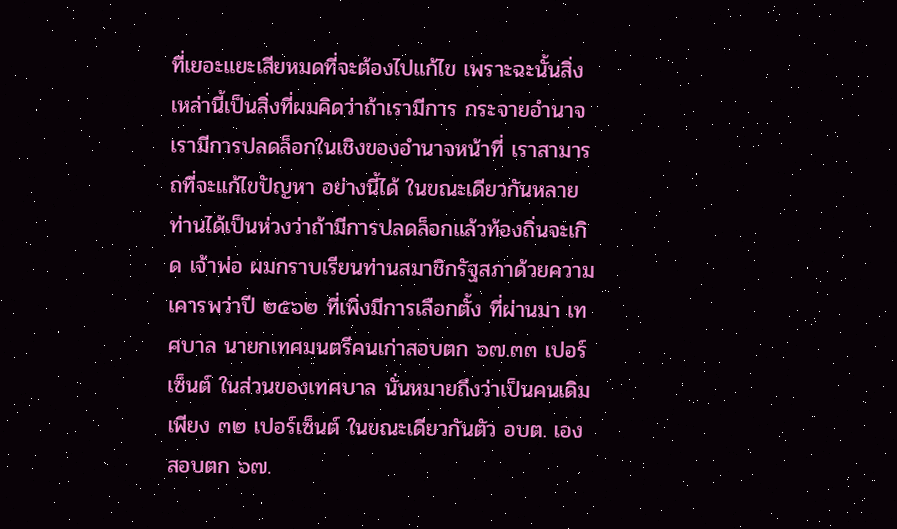ที่เยอะแยะเสียหมดที่จะต้องไปแก้ไข เพราะฉะนั้นสิ่งเหล่านี้เป็นสิ่งที่ผมคิดว่าถ้าเรามีการ กระจายอำนาจ เรามีการปลดล็อกในเชิงของอำนาจหน้าที่ เราสามารถที่จะแก้ไขปัญหา อย่างนี้ได้ ในขณะเดียวกันหลายท่านได้เป็นห่วงว่าถ้ามีการปลดล็อกแล้วท้องถิ่นจะเกิด เจ้าพ่อ ผมกราบเรียนท่านสมาชิกรัฐสภาด้วยความเคารพว่าปี ๒๕๖๒ ที่เพิ่งมีการเลือกตั้ง ที่ผ่านมา เทศบาล นายกเทศมนตรีคนเก่าสอบตก ๖๗.๓๓ เปอร์เซ็นต์ ในส่วนของเทศบาล นั่นหมายถึงว่าเป็นคนเดิมเพียง ๓๒ เปอร์เซ็นต์ ในขณะเดียวกันตัว อบต. เองสอบตก ๖๗.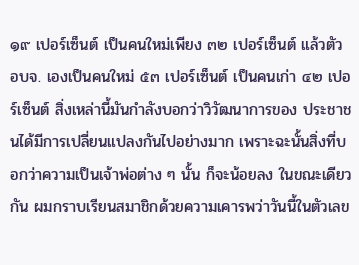๑๙ เปอร์เซ็นต์ เป็นคนใหม่เพียง ๓๒ เปอร์เซ็นต์ แล้วตัว อบจ. เองเป็นคนใหม่ ๕๓ เปอร์เซ็นต์ เป็นคนเก่า ๔๒ เปอร์เซ็นต์ สิ่งเหล่านี้มันกำลังบอกว่าวิวัฒนาการของ ประชาชนได้มีการเปลี่ยนแปลงกันไปอย่างมาก เพราะฉะนั้นสิ่งที่บอกว่าความเป็นเจ้าพ่อต่าง ๆ นั้น ก็จะน้อยลง ในขณะเดียวกัน ผมกราบเรียนสมาชิกด้วยความเคารพว่าวันนี้ในตัวเลข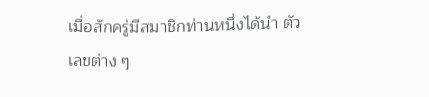เมื่อสักครู่มีสมาชิกท่านหนึ่งได้นำ ตัวเลขต่าง ๆ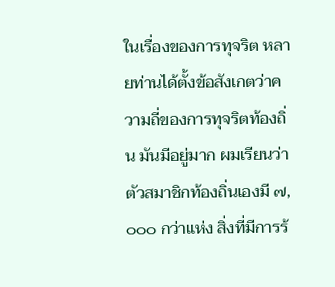ในเรื่องของการทุจริต หลายท่านได้ตั้งข้อสังเกตว่าความถี่ของการทุจริตท้องถิ่น มันมีอยู่มาก ผมเรียนว่าตัวสมาชิกท้องถิ่นเองมี ๗,๐๐๐ กว่าแห่ง สิ่งที่มีการร้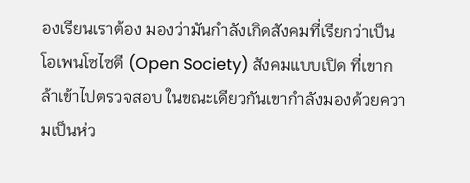องเรียนเราต้อง มองว่ามันกำลังเกิดสังคมที่เรียกว่าเป็นโอเพนโซไซตี (Open Society) สังคมแบบเปิด ที่เขากล้าเข้าไปตรวจสอบ ในขณะเดียวกันเขากำลังมองด้วยความเป็นห่ว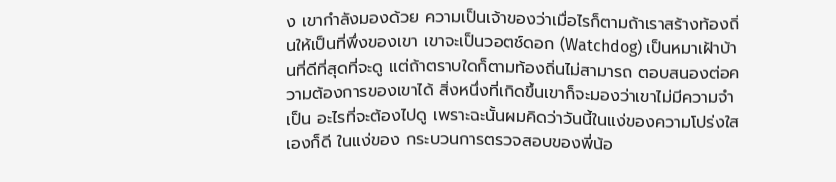ง เขากำลังมองด้วย ความเป็นเจ้าของว่าเมื่อไรก็ตามถ้าเราสร้างท้องถิ่นให้เป็นที่พึ่งของเขา เขาจะเป็นวอตช์ดอก (Watchdog) เป็นหมาเฝ้าบ้านที่ดีที่สุดที่จะดู แต่ถ้าตราบใดก็ตามท้องถิ่นไม่สามารถ ตอบสนองต่อความต้องการของเขาได้ สิ่งหนึ่งที่เกิดขึ้นเขาก็จะมองว่าเขาไม่มีความจำเป็น อะไรที่จะต้องไปดู เพราะฉะนั้นผมคิดว่าวันนี้ในแง่ของความโปร่งใสเองก็ดี ในแง่ของ กระบวนการตรวจสอบของพี่น้อ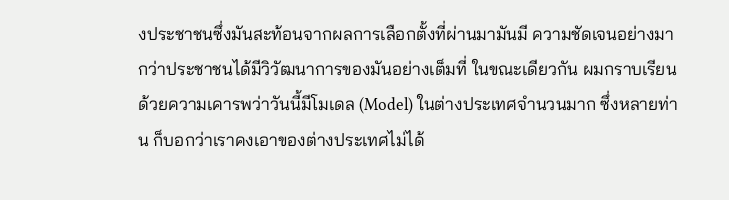งประชาชนซึ่งมันสะท้อนจากผลการเลือกตั้งที่ผ่านมามันมี ความชัดเจนอย่างมากว่าประชาชนได้มีวิวัฒนาการของมันอย่างเต็มที่ ในขณะเดียวกัน ผมกราบเรียนด้วยความเคารพว่าวันนี้มีโมเดล (Model) ในต่างประเทศจำนวนมาก ซึ่งหลายท่าน ก็บอกว่าเราคงเอาของต่างประเทศไม่ได้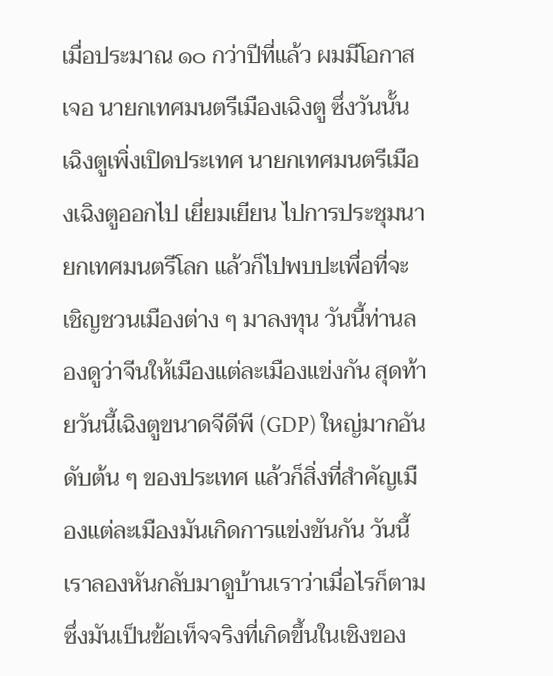เมื่อประมาณ ๑๐ กว่าปีที่แล้ว ผมมีโอกาสเจอ นายกเทศมนตรีเมืองเฉิงตู ซึ่งวันนั้นเฉิงตูเพิ่งเปิดประเทศ นายกเทศมนตรีเมืองเฉิงตูออกไป เยี่ยมเยียน ไปการประชุมนายกเทศมนตรีโลก แล้วก็ไปพบปะเพื่อที่จะเชิญชวนเมืองต่าง ๆ มาลงทุน วันนี้ท่านลองดูว่าจีนให้เมืองแต่ละเมืองแข่งกัน สุดท้ายวันนี้เฉิงตูขนาดจีดีพี (GDP) ใหญ่มากอันดับต้น ๆ ของประเทศ แล้วก็สิ่งที่สำคัญเมืองแต่ละเมืองมันเกิดการแข่งขันกัน วันนี้เราลองหันกลับมาดูบ้านเราว่าเมื่อไรก็ตามซึ่งมันเป็นข้อเท็จจริงที่เกิดขึ้นในเชิงของ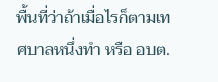พื้นที่ว่าถ้าเมื่อไรก็ตามเทศบาลหนึ่งทำ หรือ อบต.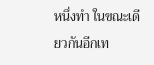หนึ่งทำ ในขณะเดียวกันอีกเท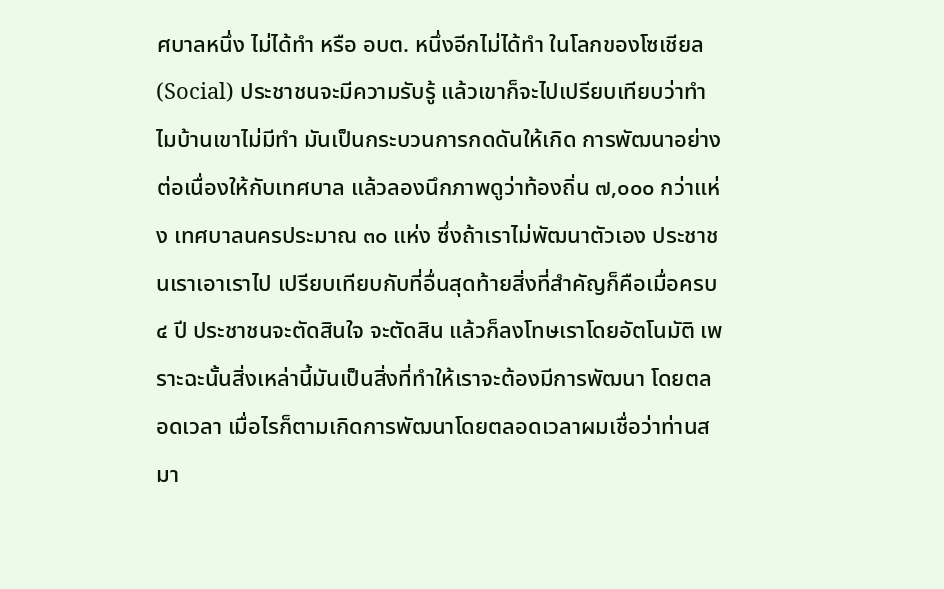ศบาลหนึ่ง ไม่ได้ทำ หรือ อบต. หนึ่งอีกไม่ได้ทำ ในโลกของโซเชียล (Social) ประชาชนจะมีความรับรู้ แล้วเขาก็จะไปเปรียบเทียบว่าทำไมบ้านเขาไม่มีทำ มันเป็นกระบวนการกดดันให้เกิด การพัฒนาอย่างต่อเนื่องให้กับเทศบาล แล้วลองนึกภาพดูว่าท้องถิ่น ๗,๐๐๐ กว่าแห่ง เทศบาลนครประมาณ ๓๐ แห่ง ซึ่งถ้าเราไม่พัฒนาตัวเอง ประชาชนเราเอาเราไป เปรียบเทียบกับที่อื่นสุดท้ายสิ่งที่สำคัญก็คือเมื่อครบ ๔ ปี ประชาชนจะตัดสินใจ จะตัดสิน แล้วก็ลงโทษเราโดยอัตโนมัติ เพราะฉะนั้นสิ่งเหล่านี้มันเป็นสิ่งที่ทำให้เราจะต้องมีการพัฒนา โดยตลอดเวลา เมื่อไรก็ตามเกิดการพัฒนาโดยตลอดเวลาผมเชื่อว่าท่านสมา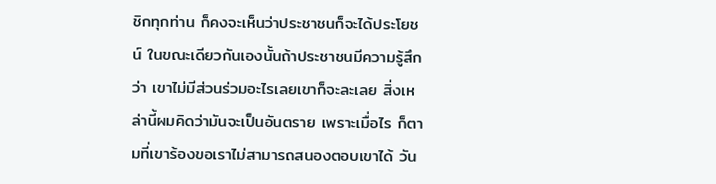ชิกทุกท่าน ก็คงจะเห็นว่าประชาชนก็จะได้ประโยชน์ ในขณะเดียวกันเองนั้นถ้าประชาชนมีความรู้สึกว่า เขาไม่มีส่วนร่วมอะไรเลยเขาก็จะละเลย สิ่งเหล่านี้ผมคิดว่ามันจะเป็นอันตราย เพราะเมื่อไร ก็ตามที่เขาร้องขอเราไม่สามารถสนองตอบเขาได้ วัน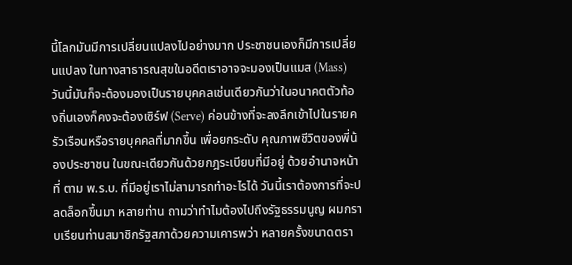นี้โลกมันมีการเปลี่ยนแปลงไปอย่างมาก ประชาชนเองก็มีการเปลี่ยนแปลง ในทางสาธารณสุขในอดีตเราอาจจะมองเป็นแมส (Mass) วันนี้มันก็จะต้องมองเป็นรายบุคคลเช่นเดียวกันว่าในอนาคตตัวท้องถิ่นเองก็คงจะต้องเซิร์ฟ (Serve) ค่อนข้างที่จะลงลึกเข้าไปในรายครัวเรือนหรือรายบุคคลที่มากขึ้น เพื่อยกระดับ คุณภาพชีวิตของพี่น้องประชาชน ในขณะเดียวกันด้วยกฎระเบียบที่มีอยู่ ด้วยอำนาจหน้าที่ ตาม พ.ร.บ. ที่มีอยู่เราไม่สามารถทำอะไรได้ วันนี้เราต้องการที่จะปลดล็อกขึ้นมา หลายท่าน ถามว่าทำไมต้องไปถึงรัฐธรรมนูญ ผมกราบเรียนท่านสมาชิกรัฐสภาด้วยความเคารพว่า หลายครั้งขนาดตรา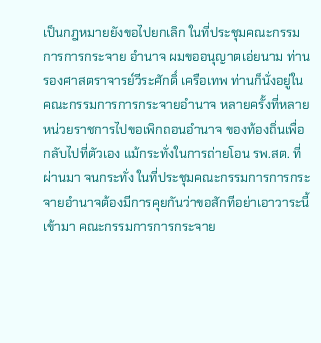เป็นกฎหมายยังขอไปยกเลิก ในที่ประชุมคณะกรรมการการกระจาย อำนาจ ผมขออนุญาตเอ่ยนาม ท่านรองศาสตราจารย์วีระศักดิ์ เครือเทพ ท่านก็นั่งอยู่ใน คณะกรรมการการกระจายอำนาจ หลายครั้งที่หลายหน่วยราชการไปขอเพิกถอนอำนาจ ของท้องถิ่นเพื่อกลับไปที่ตัวเอง แม้กระทั่งในการถ่ายโอน รพ.สต. ที่ผ่านมา จนกระทั่ง ในที่ประชุมคณะกรรมการการกระจายอำนาจต้องมีการคุยกันว่าขอสักทีอย่าเอาวาระนี้ เข้ามา คณะกรรมการการกระจาย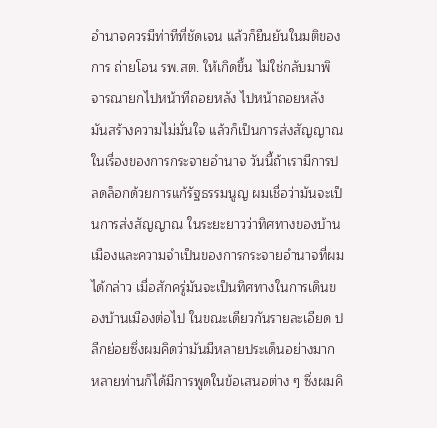อำนาจควรมีท่าทีที่ชัดเจน แล้วก็ยืนยันในมติของการ ถ่ายโอน รพ.สต. ให้เกิดขึ้น ไม่ใช่กลับมาพิจารณายกไปหน้าทีถอยหลัง ไปหน้าถอยหลัง มันสร้างความไม่มั่นใจ แล้วก็เป็นการส่งสัญญาณในเรื่องของการกระจายอำนาจ วันนี้ถ้าเรามีการปลดล็อกด้วยการแก้รัฐธรรมนูญ ผมเชื่อว่ามันจะเป็นการส่งสัญญาณ ในระยะยาวว่าทิศทางของบ้านเมืองและความจำเป็นของการกระจายอำนาจที่ผมได้กล่าว เมื่อสักครู่มันจะเป็นทิศทางในการเดินของบ้านเมืองต่อไป ในขณะเดียวกันรายละเอียด ปลีกย่อยซึ่งผมคิดว่ามันมีหลายประเด็นอย่างมาก หลายท่านก็ได้มีการพูดในข้อเสนอต่าง ๆ ซึ่งผมคิ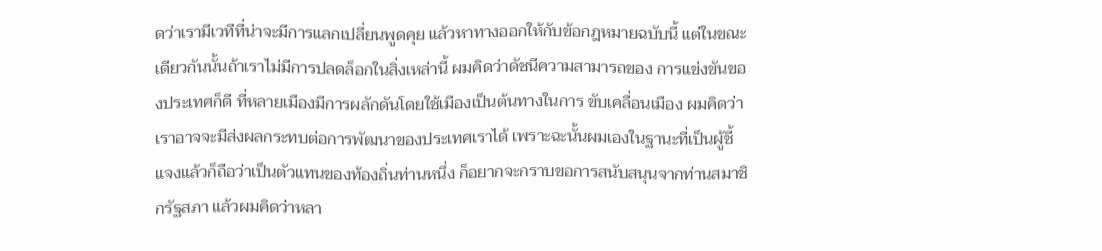ดว่าเรามีเวทีที่น่าจะมีการแลกเปลี่ยนพูดคุย แล้วหาทางออกให้กับข้อกฎหมายฉบับนี้ แต่ในขณะเดียวกันนั้นถ้าเราไม่มีการปลดล็อกในสิ่งเหล่านี้ ผมคิดว่าดัชนีความสามารถของ การแข่งขันของประเทศก็ดี ที่หลายเมืองมีการผลักดันโดยใช้เมืองเป็นต้นทางในการ ขับเคลื่อนเมือง ผมคิดว่าเราอาจจะมีส่งผลกระทบต่อการพัฒนาของประเทศเราได้ เพราะฉะนั้นผมเองในฐานะที่เป็นผู้ชี้แจงแล้วก็ถือว่าเป็นตัวแทนของท้องถิ่นท่านหนึ่ง ก็อยากจะกราบขอการสนับสนุนจากท่านสมาชิกรัฐสภา แล้วผมคิดว่าหลา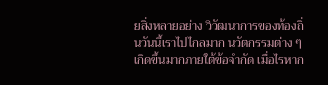ยสิ่งหลายอย่าง วิวัฒนาการของท้องถิ่นวันนี้เราไปไกลมาก นวัตกรรมต่าง ๆ เกิดขึ้นมากภายใต้ข้อจำกัด เมื่อไรหาก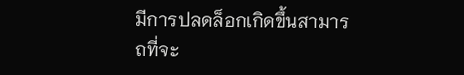มีการปลดล็อกเกิดขึ้นสามารถที่จะ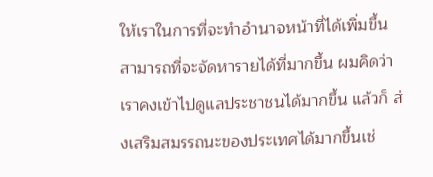ให้เราในการที่จะทำอำนาจหน้าที่ได้เพิ่มขึ้น สามารถที่จะจัดหารายได้ที่มากขึ้น ผมคิดว่าเราคงเข้าไปดูแลประชาชนได้มากขึ้น แล้วก็ ส่งเสริมสมรรถนะของประเทศได้มากขึ้นเช่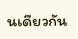นเดียวกัน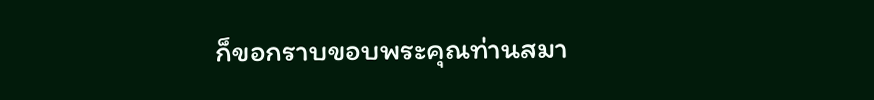ก็ขอกราบขอบพระคุณท่านสมา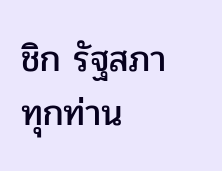ชิก รัฐสภาทุกท่าน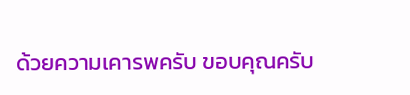ด้วยความเคารพครับ ขอบคุณครับ